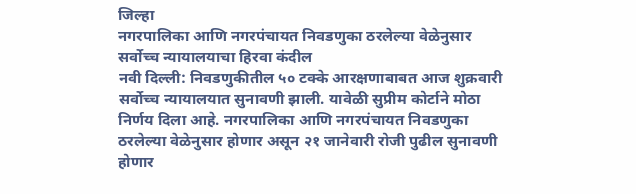जिल्हा
नगरपालिका आणि नगरपंचायत निवडणुका ठरलेल्या वेळेनुसार
सर्वोच्च न्यायालयाचा हिरवा कंदील
नवी दिल्ली: निवडणुकीतील ५० टक्के आरक्षणाबाबत आज शुक्रवारी सर्वोच्च न्यायालयात सुनावणी झाली. यावेळी सुप्रीम कोर्टाने मोठा निर्णय दिला आहे. नगरपालिका आणि नगरपंचायत निवडणुका ठरलेल्या वेळेनुसार होणार असून २१ जानेवारी रोजी पुढील सुनावणी होणार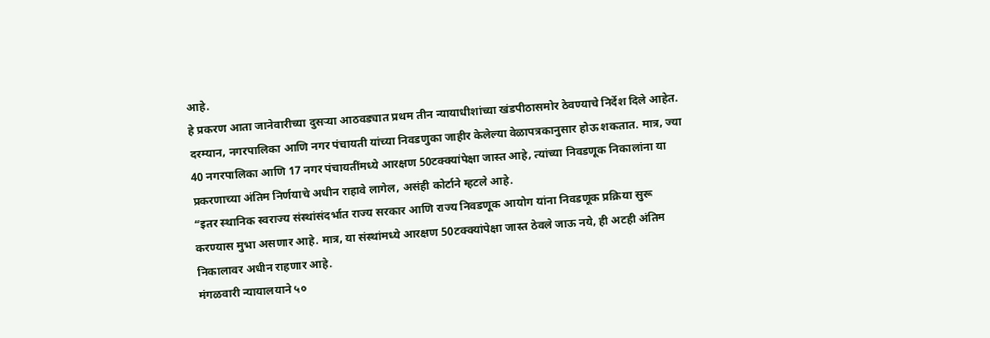आहे.
हे प्रकरण आता जानेवारीच्या दुसऱ्या आठवड्यात प्रथम तीन न्यायाधीशांच्या खंडपीठासमोर ठेवण्याचे निर्देश दिले आहेत. दरम्यान, नगरपालिका आणि नगर पंचायती यांच्या निवडणुका जाहीर केलेल्या वेळापत्रकानुसार होऊ शकतात. मात्र, ज्या 40 नगरपालिका आणि 17 नगर पंचायतींमध्ये आरक्षण 50टक्क्यांपेक्षा जास्त आहे, त्यांच्या निवडणूक निकालांना या प्रकरणाच्या अंतिम निर्णयाचे अधीन राहावे लागेल, असंही कोर्टाने म्हटले आहे.
“इतर स्थानिक स्वराज्य संस्थांसंदर्भात राज्य सरकार आणि राज्य निवडणूक आयोग यांना निवडणूक प्रक्रिया सुरू करण्यास मुभा असणार आहे. मात्र, या संस्थांमध्ये आरक्षण 50टक्क्यांपेक्षा जास्त ठेवले जाऊ नये, ही अटही अंतिम निकालावर अधीन राहणार आहे.
मंगळवारी न्यायालयाने ५०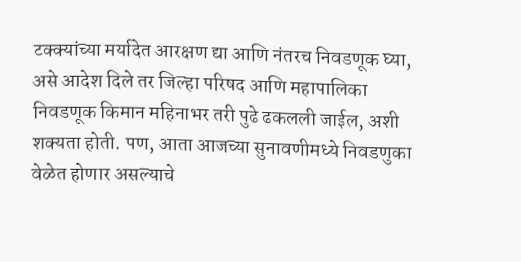टक्क्यांच्या मर्यादेत आरक्षण द्या आणि नंतरच निवडणूक घ्या, असे आदेश दिले तर जिल्हा परिषद आणि महापालिका निवडणूक किमान महिनाभर तरी पुढे ढकलली जाईल, अशी शक्यता होती. पण, आता आजच्या सुनावणीमध्ये निवडणुका वेळेत होणार असल्याचे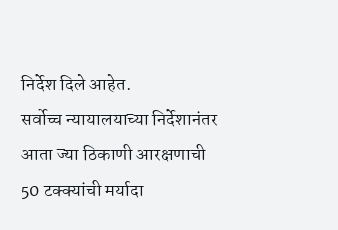निर्देश दिले आहेत.
सर्वोच्च न्यायालयाच्या निर्देशानंतर आता ज्या ठिकाणी आरक्षणाची 50 टक्क्यांची मर्यादा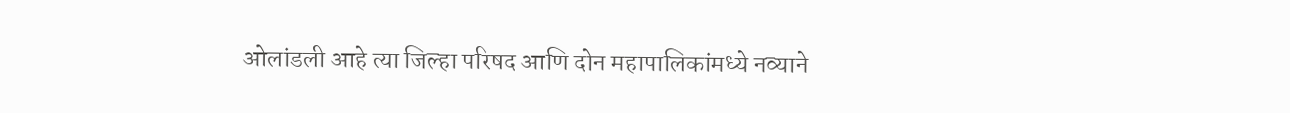ओलांडली आहे त्या जिल्हा परिषद आणि दोन महापालिकांमध्ये नव्याने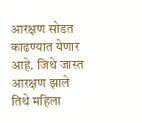आरक्षण सोडत काढण्यात येणार आहे. जिथे जास्त आरक्षण झाले तिथे महिला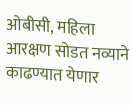ओबीसी, महिला आरक्षण सोडत नव्याने काढण्यात येणार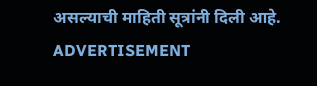असल्याची माहिती सूत्रांनी दिली आहे.
ADVERTISEMENT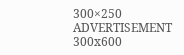300×250
ADVERTISEMENT 300x600